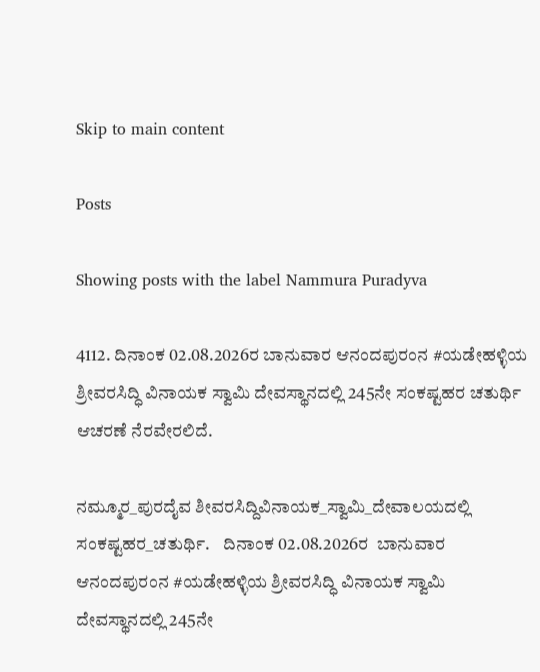Skip to main content

Posts

Showing posts with the label Nammura Puradyva

4112. ದಿನಾಂಕ 02.08.2026ರ ಬಾನುವಾರ ಆನಂದಪುರಂನ #ಯಡೇಹಳ್ಳಿಯ ಶ್ರೀವರಸಿದ್ಧಿ ವಿನಾಯಕ ಸ್ವಾಮಿ ದೇವಸ್ಥಾನದಲ್ಲಿ 245ನೇ ಸಂಕಷ್ಟಹರ ಚತುರ್ಥಿ ಆಚರಣೆ ನೆರವೇರಲಿದೆ.

ನಮ್ಮೂರ_ಪುರದೈವ ಶೀವರಸಿದ್ದಿವಿನಾಯಕ_ಸ್ವಾಮಿ_ದೇವಾಲಯದಲ್ಲಿ ಸಂಕಷ್ಟಹರ_ಚತುರ್ಥಿ.    ದಿನಾಂಕ 02.08.2026ರ  ಬಾನುವಾರ ಆನಂದಪುರಂನ #ಯಡೇಹಳ್ಳಿಯ ಶ್ರೀವರಸಿದ್ಧಿ ವಿನಾಯಕ ಸ್ವಾಮಿ ದೇವಸ್ಥಾನದಲ್ಲಿ 245ನೇ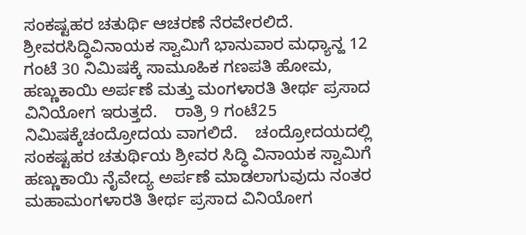ಸಂಕಷ್ಟಹರ ಚತುರ್ಥಿ ಆಚರಣೆ ನೆರವೇರಲಿದೆ.   ಶ್ರೀವರಸಿದ್ಧಿವಿನಾಯಕ ಸ್ವಾಮಿಗೆ ಭಾನುವಾರ ಮಧ್ಯಾನ್ಹ 12 ಗಂಟೆ 30 ನಿಮಿಷಕ್ಕೆ ಸಾಮೂಹಿಕ ಗಣಪತಿ ಹೋಮ, ಹಣ್ಣುಕಾಯಿ ಅರ್ಪಣೆ ಮತ್ತು ಮಂಗಳಾರತಿ ತೀರ್ಥ ಪ್ರಸಾದ ವಿನಿಯೋಗ ಇರುತ್ತದೆ.    ರಾತ್ರಿ 9 ಗಂಟೆ25 ನಿಮಿಷಕ್ಕೆಚಂದ್ರೋದಯ ವಾಗಲಿದೆ.    ಚಂದ್ರೋದಯದಲ್ಲಿ ಸಂಕಷ್ಟಹರ ಚತುರ್ಥಿಯ ಶ್ರೀವರ ಸಿದ್ಧಿ ವಿನಾಯಕ ಸ್ವಾಮಿಗೆ ಹಣ್ಣುಕಾಯಿ ನೈವೇದ್ಯ ಅರ್ಪಣೆ ಮಾಡಲಾಗುವುದು ನಂತರ ಮಹಾಮಂಗಳಾರತಿ ತೀರ್ಥ ಪ್ರಸಾದ ವಿನಿಯೋಗ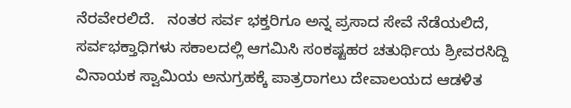ನೆರವೇರಲಿದೆ.   ನಂತರ ಸರ್ವ ಭಕ್ತರಿಗೂ ಅನ್ನ ಪ್ರಸಾದ ಸೇವೆ ನೆಡೆಯಲಿದೆ,                ಸರ್ವಭಕ್ತಾಧಿಗಳು ಸಕಾಲದಲ್ಲಿ ಆಗಮಿಸಿ ಸಂಕಷ್ಟಹರ ಚತುರ್ಥಿಯ ಶ್ರೀವರಸಿದ್ದಿ ವಿನಾಯಕ ಸ್ವಾಮಿಯ ಅನುಗ್ರಹಕ್ಕೆ ಪಾತ್ರರಾಗಲು ದೇವಾಲಯದ ಆಡಳಿತ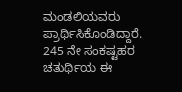ಮಂಡಲಿಯವರು ಪ್ರಾರ್ಥಿಸಿಕೊಂಡಿದ್ದಾರೆ.   245 ನೇ ಸಂಕಷ್ಟಹರ ಚತುರ್ಥಿಯ ಈ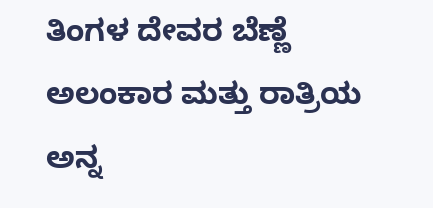ತಿಂಗಳ ದೇವರ ಬೆಣ್ಣೆ ಅಲಂಕಾರ ಮತ್ತು ರಾತ್ರಿಯ ಅನ್ನ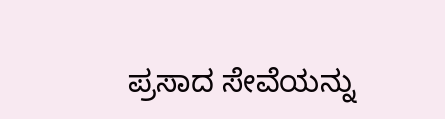ಪ್ರಸಾದ ಸೇವೆಯನ್ನು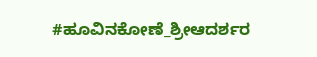#ಹೂವಿನಕೋಣೆ_ಶ್ರೀಆದರ್ಶರ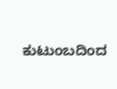ಕುಟುಂಬದಿಂದ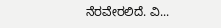ನೆರವೇರಲಿದೆ. ವಿ...